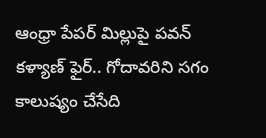ఆంధ్రా పేపర్ మిల్లుపై పవన్ కళ్యాణ్ ఫైర్.. గోదావరిని సగం కాలుష్యం చేసేది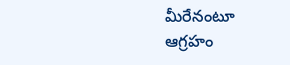మీరేనంటూ ఆగ్రహం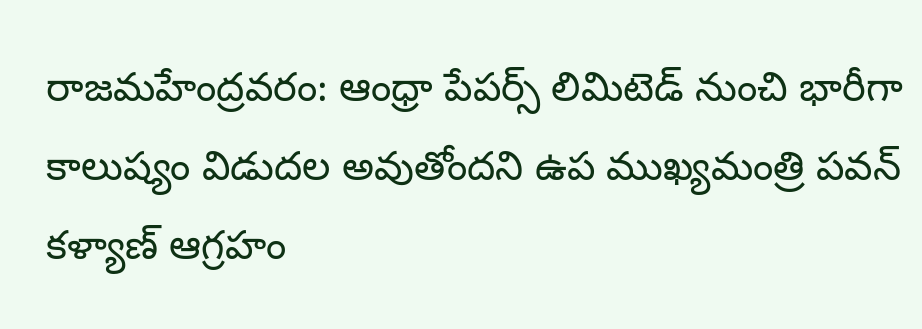రాజమహేంద్రవరం: ఆంధ్రా పేపర్స్ లిమిటెడ్ నుంచి భారీగా కాలుష్యం విడుదల అవుతోందని ఉప ముఖ్యమంత్రి పవన్ కళ్యాణ్ ఆగ్రహం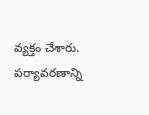వ్యక్తం చేశారు. పర్యావరణాన్ని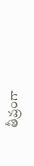తీవ్రంగా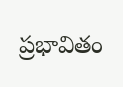ప్రభావితం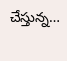చేస్తున్న…